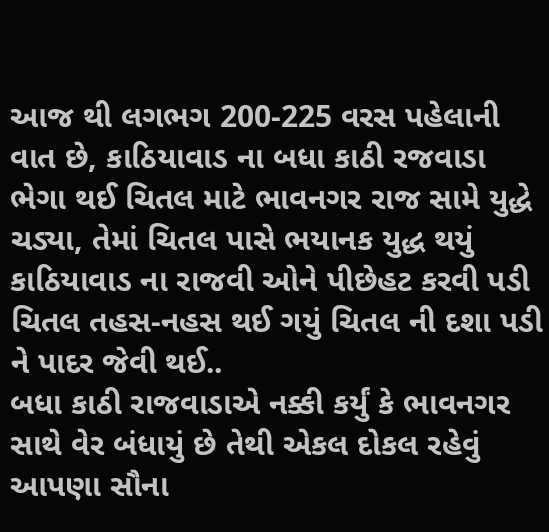આજ થી લગભગ 200-225 વરસ પહેલાની વાત છે, કાઠિયાવાડ ના બધા કાઠી રજવાડા ભેગા થઈ ચિતલ માટે ભાવનગર રાજ સામે યુદ્ધે ચડ્યા, તેમાં ચિતલ પાસે ભયાનક યુદ્ધ થયું કાઠિયાવાડ ના રાજવી ઓને પીછેહટ કરવી પડી ચિતલ તહસ-નહસ થઈ ગયું ચિતલ ની દશા પડી ને પાદર જેવી થઈ..
બધા કાઠી રાજવાડાએ નક્કી કર્યું કે ભાવનગર સાથે વેર બંધાયું છે તેથી એકલ દોકલ રહેવું આપણા સૌના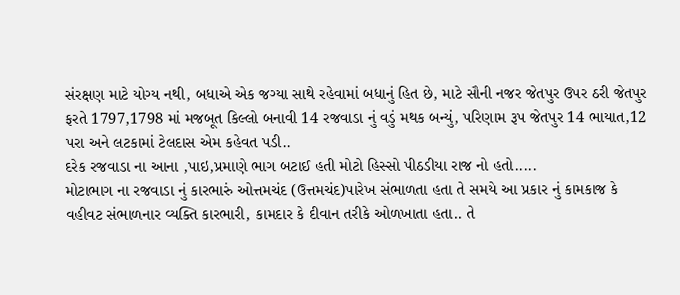સંરક્ષણ માટે યોગ્ય નથી, બધાએ એક જગ્યા સાથે રહેવામાં બધાનું હિત છે, માટે સૌની નજર જેતપુર ઉપર ઠરી જેતપુર ફરતે 1797,1798 માં મજબૂત કિલ્લો બનાવી 14 રજવાડા નું વડું મથક બન્યું, પરિણામ રૂપ જેતપુર 14 ભાયાત,12 પરા અને લટકામાં ટેલદાસ એમ કહેવત પડી..
દરેક રજવાડા ના આના ,પાઇ,પ્રમાણે ભાગ બટાઈ હતી મોટો હિસ્સો પીઠડીયા રાજ નો હતો.....
મોટાભાગ ના રજવાડા નું કારભારું ઓત્તમચંદ (ઉત્તમચંદ)પારેખ સંભાળતા હતા તે સમયે આ પ્રકાર નું કામકાજ કે વહીવટ સંભાળનાર વ્યક્તિ કારભારી, કામદાર કે દીવાન તરીકે ઓળખાતા હતા.. તે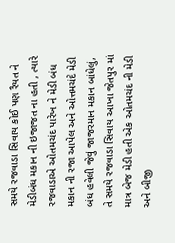સમયે રજવાડા સિવાય કોઈ પણ રૈયત ને મેડીબંધ મકાન ની ઇજાજત ના હતી , ત્યારે રજવાડાએ ઓતમચંદ પારેખ ને મેડી બંધ મકાન ની રજા આપેલ અને ઓત્તમચંદે મેડી બંધ હવેલી જેવું જાજરમાન મકાન બાંધેલું, તે સમયે રજવાડા સિવાય આખા જેતપુર માં માત્ર બેજ મેડી હતી એક ઓતમચંદ ની મેડી અને બીજી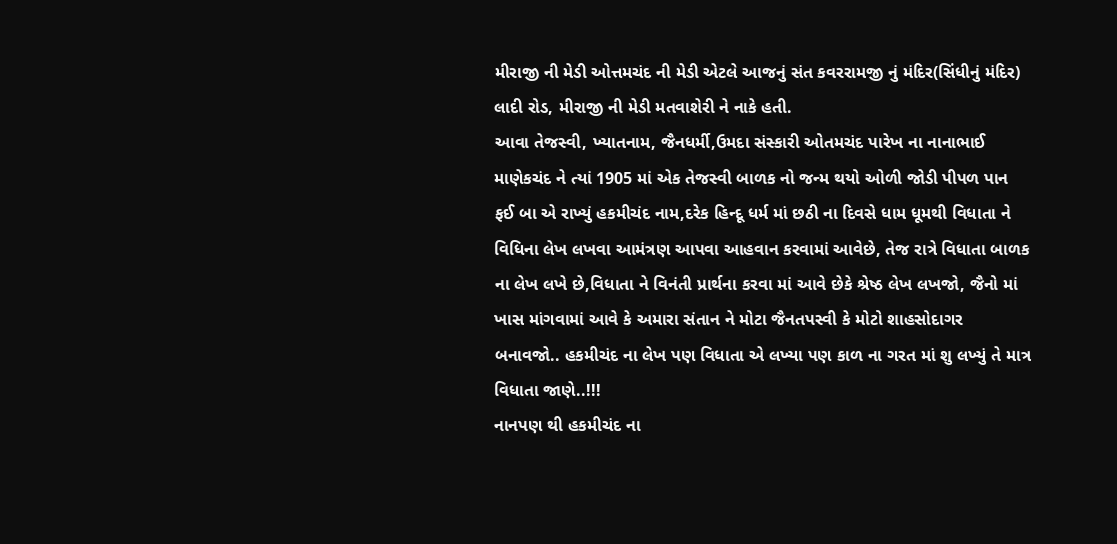મીરાજી ની મેડી ઓત્તમચંદ ની મેડી એટલે આજનું સંત કવરરામજી નું મંદિર(સિંધીનું મંદિર) લાદી રોડ, મીરાજી ની મેડી મતવાશેરી ને નાકે હતી.
આવા તેજસ્વી, ખ્યાતનામ, જૈનધર્મી,ઉમદા સંસ્કારી ઓતમચંદ પારેખ ના નાનાભાઈ માણેકચંદ ને ત્યાં 1905 માં એક તેજસ્વી બાળક નો જન્મ થયો ઓળી જોડી પીપળ પાન ફઈ બા એ રાખ્યું હકમીચંદ નામ,દરેક હિન્દૂ ધર્મ માં છઠી ના દિવસે ધામ ધૂમથી વિધાતા ને વિધિના લેખ લખવા આમંત્રણ આપવા આહવાન કરવામાં આવેછે, તેજ રાત્રે વિધાતા બાળક ના લેખ લખે છે,વિધાતા ને વિનંતી પ્રાર્થના કરવા માં આવે છેકે શ્રેષ્ઠ લેખ લખજો, જૈનો માં ખાસ માંગવામાં આવે કે અમારા સંતાન ને મોટા જૈનતપસ્વી કે મોટો શાહસોદાગર બનાવજો.. હકમીચંદ ના લેખ પણ વિધાતા એ લખ્યા પણ કાળ ના ગરત માં શુ લખ્યું તે માત્ર વિધાતા જાણે..!!!
નાનપણ થી હકમીચંદ ના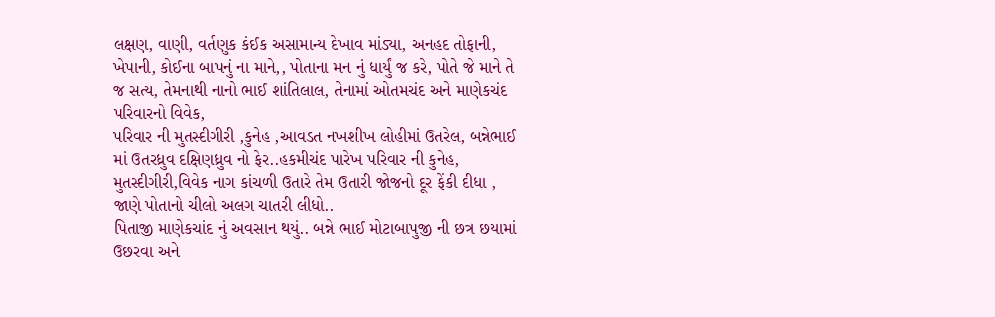લક્ષણ, વાણી, વર્તણુક કંઈક અસામાન્ય દેખાવ માંડ્યા, અનહદ તોફાની, ખેપાની, કોઈના બાપનું ના માને,, પોતાના મન નું ધાર્યું જ કરે, પોતે જે માને તે જ સત્ય, તેમનાથી નાનો ભાઈ શાંતિલાલ, તેનામાં ઓતમચંદ અને માણેકચંદ પરિવારનો વિવેક,
પરિવાર ની મુતસ્દીગીરી ,કુનેહ ,આવડત નખશીખ લોહીમાં ઉતરેલ, બન્નેભાઈ માં ઉતરધ્રુવ દક્ષિણધ્રુવ નો ફેર..હકમીચંદ પારેખ પરિવાર ની કુનેહ, મુતસ્દીગીરી,વિવેક નાગ કાંચળી ઉતારે તેમ ઉતારી જોજનો દૂર ફેંકી દીધા , જાણે પોતાનો ચીલો અલગ ચાતરી લીધો..
પિતાજી માણેકચાંદ નું અવસાન થયું.. બન્ને ભાઈ મોટાબાપુજી ની છત્ર છયામાં ઉછરવા અને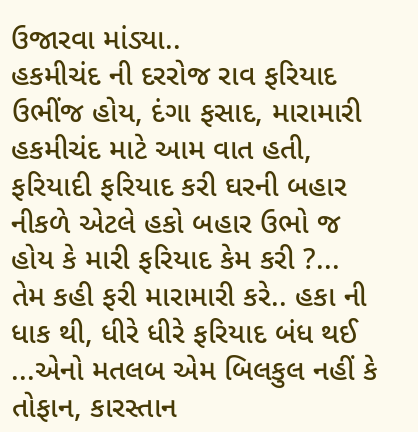ઉજારવા માંડ્યા..
હકમીચંદ ની દરરોજ રાવ ફરિયાદ ઉભીંજ હોય, દંગા ફસાદ, મારામારી હકમીચંદ માટે આમ વાત હતી, ફરિયાદી ફરિયાદ કરી ઘરની બહાર નીકળે એટલે હકો બહાર ઉભો જ હોય કે મારી ફરિયાદ કેમ કરી ?... તેમ કહી ફરી મારામારી કરે.. હકા ની ધાક થી, ધીરે ધીરે ફરિયાદ બંધ થઈ ...એનો મતલબ એમ બિલકુલ નહીં કે તોફાન, કારસ્તાન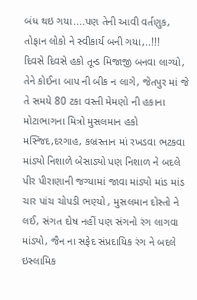બંધ થઇ ગયા....પણ તેની આવી વર્તણુક, તોફાન લોકો ને સ્વીકાર્ય બની ગયા,..!!!
દિવસે દિવસે હકો તૂન્ડ મિજાજી બનવા લાગ્યો, તેને કોઈના બાપ ની બીક ન લાગે, જેતપુર માં જે તે સમયે 80 ટકા વસ્તી મેમણો ની હકાના મોટાભાગના મિત્રો મુસલમાન હકો મસ્જિદ,દરગાહ, કબ્રસ્તાન માં રખડવા ભટકવા માંડ્યો નિશાળે બેસાડ્યો પણ નિશાળ ને બદલે પીર પીરાણાની જગ્યામાં જાવા માંડ્યો માંડ માંડ ચાર પાંચ ચોપડી ભણ્યો , મુસલમાન દોસ્તો ને લઈ, સંગત દોષ નહીં પણ સંગનો રંગ લાગવા માંડ્યો, જૈન ના સફેદ સંપ્રદાયિક રંગ ને બદલે ઇસ્લામિક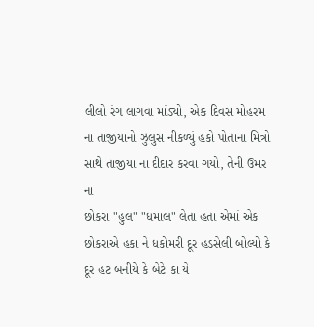લીલો રંગ લાગવા માંડ્યો, એક દિવસ મોહરમ ના તાજીયાનો ઝુલુસ નીકળ્યું હકો પોતાના મિત્રો સાથે તાજીયા ના દીદાર કરવા ગયો, તેની ઉમર ના
છોકરા "હુલ" "ધમાલ" લેતા હતા એમાં એક છોકરાએ હકા ને ધકોમરી દૂર હડસેલી બોલ્યો કે દૂર હટ બનીયે કે બેટે કા યે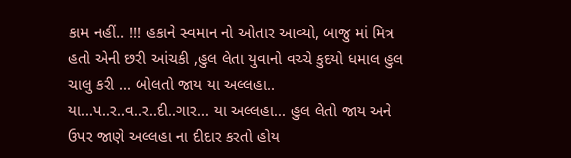કામ નહીં.. !!! હકાને સ્વમાન નો ઓતાર આવ્યો, બાજુ માં મિત્ર હતો એની છરી આંચકી ,હુલ લેતા યુવાનો વચ્ચે કુદયો ધમાલ હુલ ચાલુ કરી ... બોલતો જાય યા અલ્લહા.. યા...પ..ર..વ..ર..દી..ગાર... યા અલ્લહા... હુલ લેતો જાય અને ઉપર જાણે અલ્લહા ના દીદાર કરતો હોય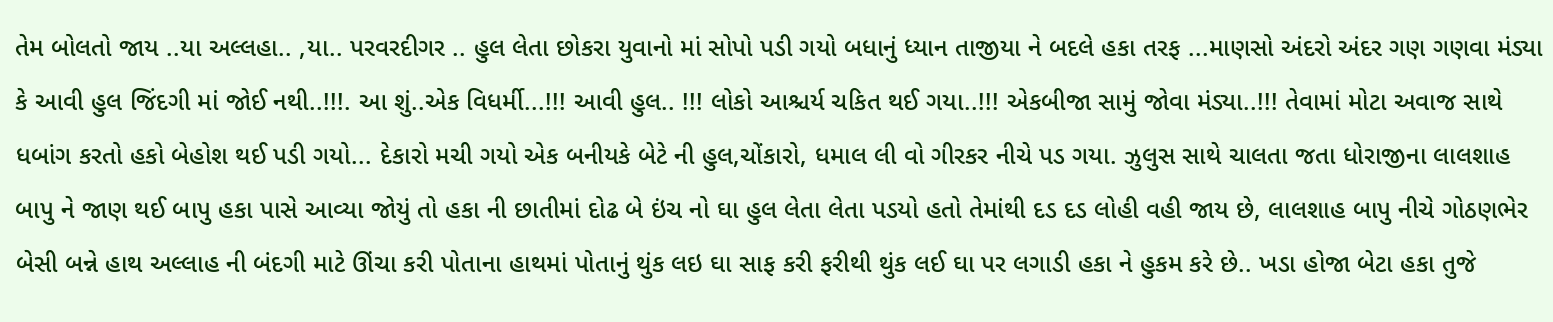તેમ બોલતો જાય ..યા અલ્લહા.. ,યા.. પરવરદીગર .. હુલ લેતા છોકરા યુવાનો માં સોપો પડી ગયો બધાનું ધ્યાન તાજીયા ને બદલે હકા તરફ ...માણસો અંદરો અંદર ગણ ગણવા મંડ્યા કે આવી હુલ જિંદગી માં જોઈ નથી..!!!. આ શું..એક વિધર્મી...!!! આવી હુલ.. !!! લોકો આશ્ચર્ય ચકિત થઈ ગયા..!!! એકબીજા સામું જોવા મંડ્યા..!!! તેવામાં મોટા અવાજ સાથે ધબાંગ કરતો હકો બેહોશ થઈ પડી ગયો... દેકારો મચી ગયો એક બનીયકે બેટે ની હુલ,ચોંકારો, ધમાલ લી વો ગીરકર નીચે પડ ગયા. ઝુલુસ સાથે ચાલતા જતા ધોરાજીના લાલશાહ બાપુ ને જાણ થઈ બાપુ હકા પાસે આવ્યા જોયું તો હકા ની છાતીમાં દોઢ બે ઇંચ નો ઘા હુલ લેતા લેતા પડયો હતો તેમાંથી દડ દડ લોહી વહી જાય છે, લાલશાહ બાપુ નીચે ગોઠણભેર બેસી બન્ને હાથ અલ્લાહ ની બંદગી માટે ઊંચા કરી પોતાના હાથમાં પોતાનું થુંક લઇ ઘા સાફ કરી ફરીથી થુંક લઈ ઘા પર લગાડી હકા ને હુકમ કરે છે.. ખડા હોજા બેટા હકા તુજે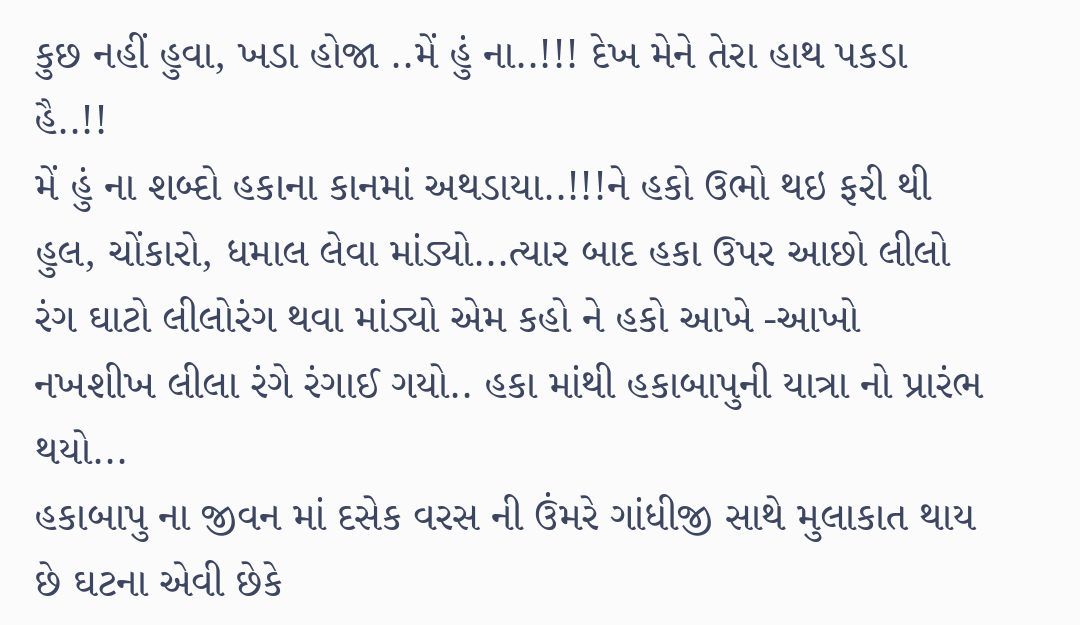કુછ નહીં હુવા, ખડા હોજા ..મેં હું ના..!!! દેખ મેને તેરા હાથ પકડા હૈ..!!
મેં હું ના શબ્દો હકાના કાનમાં અથડાયા..!!!ને હકો ઉભો થઇ ફરી થી હુલ, ચોંકારો, ધમાલ લેવા માંડ્યો...ત્યાર બાદ હકા ઉપર આછો લીલો રંગ ઘાટો લીલોરંગ થવા માંડ્યો એમ કહો ને હકો આખે -આખો નખશીખ લીલા રંગે રંગાઈ ગયો.. હકા માંથી હકાબાપુની યાત્રા નો પ્રારંભ થયો...
હકાબાપુ ના જીવન માં દસેક વરસ ની ઉંમરે ગાંધીજી સાથે મુલાકાત થાય છે ઘટના એવી છેકે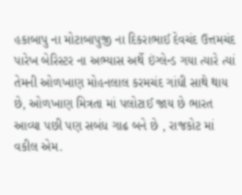હકાબાપુ ના મોટાબાપુજી ના દિકરાભાઈ દેવચંદ ઉત્તમચંદ પારેખ બેરિસ્ટર ના અભ્યાસ અર્થે ઇંગ્લેન્ડ ગયા ત્યારે ત્યાં તેમની ઓળખાણ મોહનલાલ કરમચંદ ગાંધી સાથે થાય છે, ઓળખાણ મિત્રતા માં પલોટાઈ જાય છે ભારત આવ્યા પછી પણ સબંધ ગાઢ બને છે , રાજકોટ માં વકીલ એમ.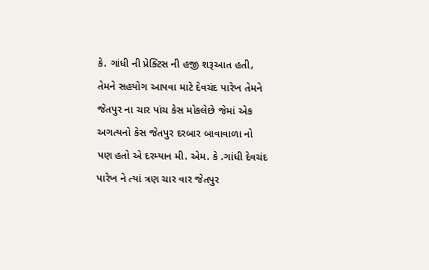કે. ગાંધી ની પ્રેક્ટિસ ની હજી શરૂઆત હતી, તેમને સહયોગ આપવા માટે દેવચંદ પારેખ તેમને જેતપુર ના ચાર પાંચ કેસ મોકલેછે જેમાં એક અગત્યનો કેસ જેતપુર દરબાર બાવાવાળા નો પણ હતો એ દરમ્યાન મી. એમ. કે .ગાંધી દેવચંદ પારેખ ને ત્યાં ત્રણ ચાર વાર જેતપુર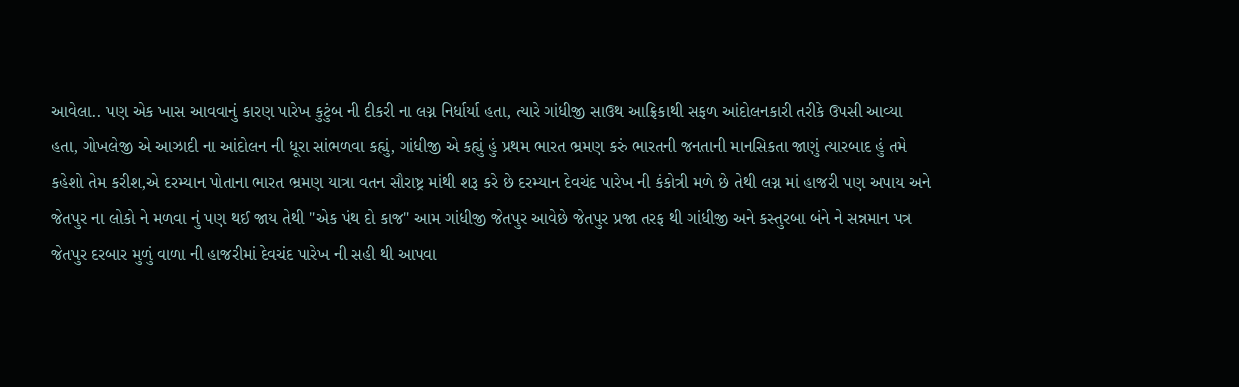આવેલા.. પણ એક ખાસ આવવાનું કારણ પારેખ કુટુંબ ની દીકરી ના લગ્ન નિર્ધાર્યા હતા, ત્યારે ગાંધીજી સાઉથ આફ્રિકાથી સફળ આંદોલનકારી તરીકે ઉપસી આવ્યા હતા, ગોખલેજી એ આઝાદી ના આંદોલન ની ધૂરા સાંભળવા કહ્યું, ગાંધીજી એ કહ્યું હું પ્રથમ ભારત ભ્રમણ કરું ભારતની જનતાની માનસિકતા જાણું ત્યારબાદ હું તમે કહેશો તેમ કરીશ,એ દરમ્યાન પોતાના ભારત ભ્રમણ યાત્રા વતન સૌરાષ્ટ્ર માંથી શરૂ કરે છે દરમ્યાન દેવચંદ પારેખ ની કંકોત્રી મળે છે તેથી લગ્ન માં હાજરી પણ અપાય અને જેતપુર ના લોકો ને મળવા નું પણ થઈ જાય તેથી "એક પંથ દો કાજ" આમ ગાંધીજી જેતપુર આવેછે જેતપુર પ્રજા તરફ થી ગાંધીજી અને કસ્તુરબા બંને ને સન્નમાન પત્ર જેતપુર દરબાર મુળું વાળા ની હાજરીમાં દેવચંદ પારેખ ની સહી થી આપવા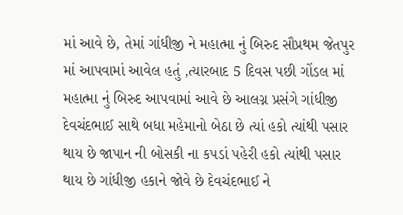માં આવે છે, તેમાં ગાંધીજી ને મહાત્મા નું બિરુદ સૌપ્રથમ જેતપુર માં આપવામાં આવેલ હતું ,ત્યારબાદ 5 દિવસ પછી ગોંડલ માં મહાત્મા નું બિરુદ આપવામાં આવે છે આલગ્ન પ્રસંગે ગાંધીજી દેવચંદભાઈ સાથે બધા મહેમાનો બેઠા છે ત્યાં હકો ત્યાંથી પસાર થાય છે જાપાન ની બોસકી ના કપડાં પહેરી હકો ત્યાંથી પસાર થાય છે ગાંધીજી હકાને જોવે છે દેવચંદભાઈ ને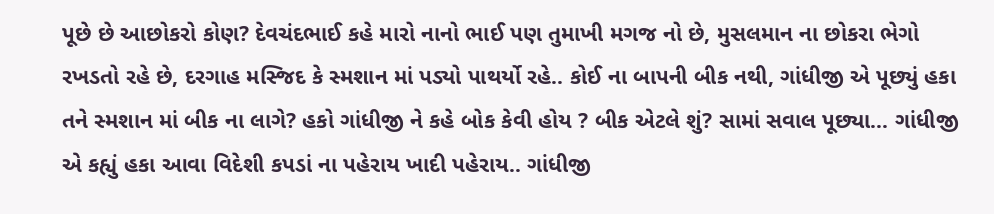પૂછે છે આછોકરો કોણ? દેવચંદભાઈ કહે મારો નાનો ભાઈ પણ તુમાખી મગજ નો છે, મુસલમાન ના છોકરા ભેગો રખડતો રહે છે, દરગાહ મસ્જિદ કે સ્મશાન માં પડ્યો પાથર્યો રહે.. કોઈ ના બાપની બીક નથી, ગાંધીજી એ પૂછ્યું હકા તને સ્મશાન માં બીક ના લાગે? હકો ગાંધીજી ને કહે બોક કેવી હોય ? બીક એટલે શું? સામાં સવાલ પૂછ્યા... ગાંધીજી એ કહ્યું હકા આવા વિદેશી કપડાં ના પહેરાય ખાદી પહેરાય.. ગાંધીજી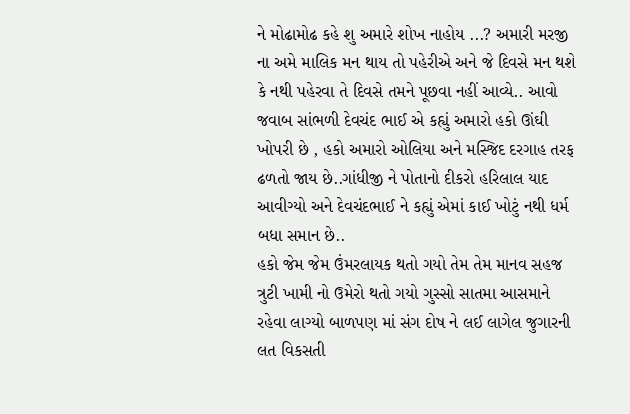ને મોઢામોઢ કહે શુ અમારે શોખ નાહોય ...? અમારી મરજી ના અમે માલિક મન થાય તો પહેરીએ અને જે દિવસે મન થશે કે નથી પહેરવા તે દિવસે તમને પૂછવા નહીં આવ્યે.. આવો જવાબ સાંભળી દેવચંદ ભાઈ એ કહ્યું અમારો હકો ઊંઘી ખોપરી છે , હકો અમારો ઓલિયા અને મસ્જિદ દરગાહ તરફ ઢળતો જાય છે..ગાંધીજી ને પોતાનો દીકરો હરિલાલ યાદ આવીગ્યો અને દેવચંદભાઈ ને કહ્યું એમાં કાઈ ખોટું નથી ધર્મ બધા સમાન છે..
હકો જેમ જેમ ઉંમરલાયક થતો ગયો તેમ તેમ માનવ સહજ ત્રુટી ખામી નો ઉમેરો થતો ગયો ગુસ્સો સાતમા આસમાને રહેવા લાગ્યો બાળપણ માં સંગ દોષ ને લઈ લાગેલ જુગારની લત વિકસતી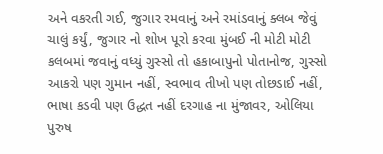અને વકરતી ગઈ, જુગાર રમવાનું અને રમાંડવાનું ક્લબ જેવું ચાલું કર્યું, જુગાર નો શોખ પૂરો કરવા મુંબઈ ની મોટી મોટી કલબમાં જવાનું વધ્યું ગુસ્સો તો હકાબાપુનો પોતાનોજ, ગુસ્સો આકરો પણ ગુમાન નહીં, સ્વભાવ તીખો પણ તોછડાઈ નહીં, ભાષા કડવી પણ ઉદ્ધત નહીં દરગાહ ના મુંજાવર, ઓલિયા પુરુષ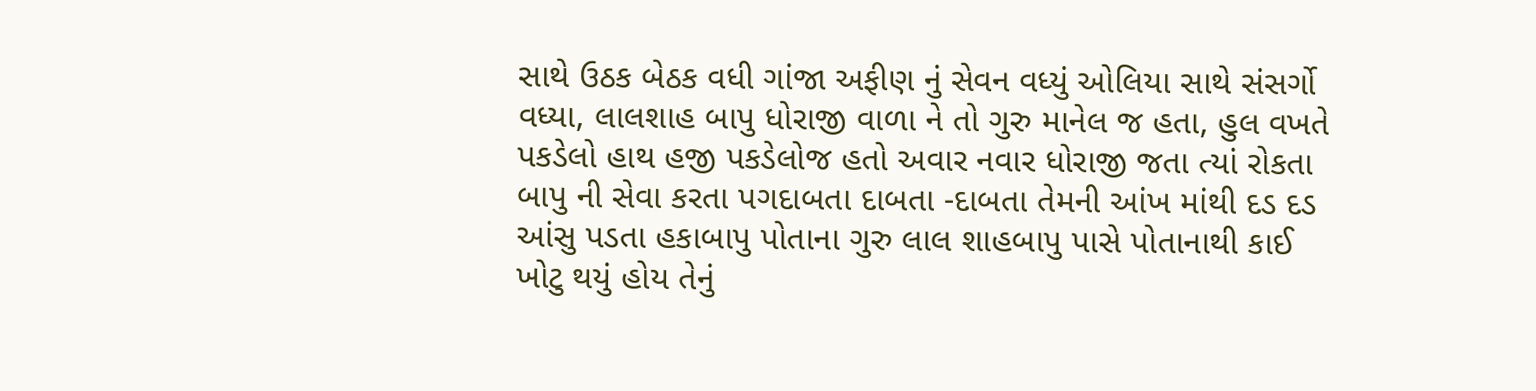સાથે ઉઠક બેઠક વધી ગાંજા અફીણ નું સેવન વધ્યું ઓલિયા સાથે સંસર્ગો વધ્યા, લાલશાહ બાપુ ધોરાજી વાળા ને તો ગુરુ માનેલ જ હતા, હુલ વખતે પકડેલો હાથ હજી પકડેલોજ હતો અવાર નવાર ધોરાજી જતા ત્યાં રોકતા બાપુ ની સેવા કરતા પગદાબતા દાબતા -દાબતા તેમની આંખ માંથી દડ દડ આંસુ પડતા હકાબાપુ પોતાના ગુરુ લાલ શાહબાપુ પાસે પોતાનાથી કાઈ ખોટુ થયું હોય તેનું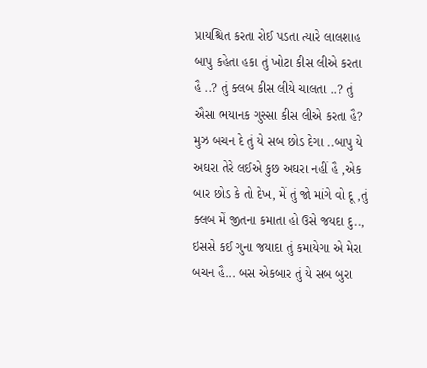પ્રાયશ્ચિત કરતા રોઈ પડતા ત્યારે લાલશાહ બાપુ કહેતા હકા તું ખોટા કીસ લીએ કરતા હૈ ..? તું ક્લબ કીસ લીયે ચાલતા ..? તું ઐસા ભયાનક ગુસ્સા કીસ લીએ કરતા હૈ? મુઝ બચન દે તું યે સબ છોડ દેગા ..બાપુ યે અઘરા તેરે લઈએ કુછ અઘરા નહીં હૈ ,એક બાર છોડ કે તો દેખ, મેં તું જો માંગે વો દૂ ,તું ક્લબ મેં જીતના કમાતા હો ઉસે જયદા દુ.., ઇસસે કઈ ગુના જયાદા તું કમાયેગા એ મેરા બચન હૈ... બસ એકબાર તું યે સબ બુરા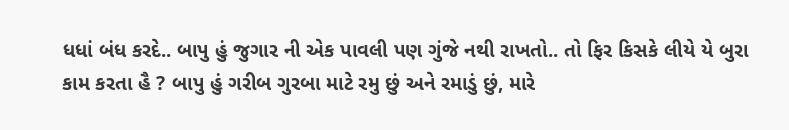ધધાં બંધ કરદે.. બાપુ હું જુગાર ની એક પાવલી પણ ગુંજે નથી રાખતો.. તો ફિર કિસકે લીયે યે બુરા કામ કરતા હૈ ? બાપુ હું ગરીબ ગુરબા માટે રમુ છું અને રમાડું છું, મારે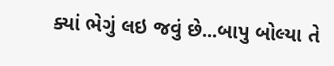ક્યાં ભેગું લઇ જવું છે...બાપુ બોલ્યા તે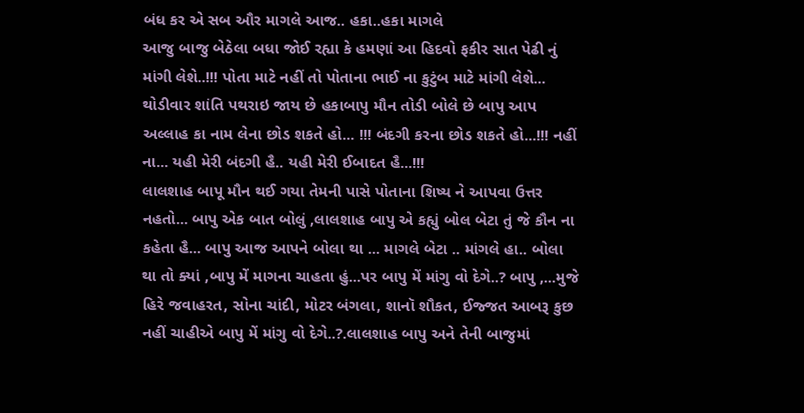બંધ કર એ સબ ઔર માગલે આજ.. હકા..હકા માગલે
આજુ બાજુ બેઠેલા બધા જોઈ રહ્યા કે હમણાં આ હિદવો ફકીર સાત પેઢી નું માંગી લેશે..!!! પોતા માટે નહીં તો પોતાના ભાઈ ના કુટુંબ માટે માંગી લેશે... થોડીવાર શાંતિ પથરાઇ જાય છે હકાબાપુ મૌન તોડી બોલે છે બાપુ આપ અલ્લાહ કા નામ લેના છોડ શકતે હો... !!! બંદગી કરના છોડ શકતે હો...!!! નહીં ના... યહી મેરી બંદગી હૈ.. યહી મેરી ઈબાદત હૈ...!!!
લાલશાહ બાપૂ મૌન થઈ ગયા તેમની પાસે પોતાના શિષ્ય ને આપવા ઉત્તર નહતો... બાપુ એક બાત બોલું ,લાલશાહ બાપુ એ કહ્યું બોલ બેટા તું જે કૌન ના કહેતા હૈ... બાપુ આજ આપને બોલા થા ... માગલે બેટા .. માંગલે હા.. બોલા થા તો ક્યાં ,બાપુ મેં માગના ચાહતા હું...પર બાપુ મેં માંગુ વો દેગે..? બાપુ ,...મુજે હિરે જવાહરત, સોના ચાંદી, મોટર બંગલા, શાનૉ શૌકત, ઈજ્જત આબરૂ કુછ નહીં ચાહીએ બાપુ મેં માંગુ વો દેગે..?.લાલશાહ બાપુ અને તેની બાજુમાં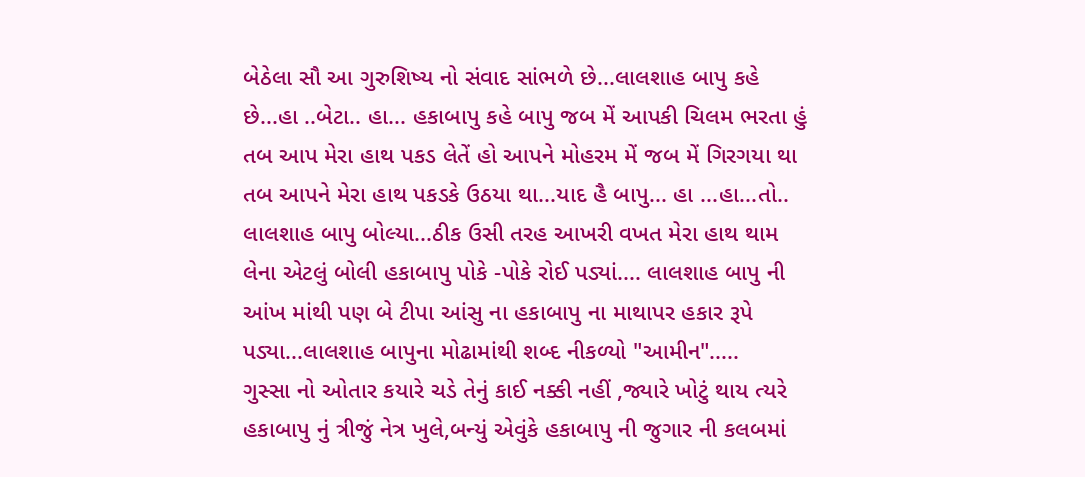બેઠેલા સૌ આ ગુરુશિષ્ય નો સંવાદ સાંભળે છે...લાલશાહ બાપુ કહે છે...હા ..બેટા.. હા... હકાબાપુ કહે બાપુ જબ મેં આપકી ચિલમ ભરતા હું તબ આપ મેરા હાથ પકડ લેતેં હો આપને મોહરમ મેં જબ મેં ગિરગયા થા તબ આપને મેરા હાથ પકડકે ઉઠયા થા...યાદ હૈ બાપુ... હા ...હા...તો.. લાલશાહ બાપુ બોલ્યા...ઠીક ઉસી તરહ આખરી વખત મેરા હાથ થામ લેના એટલું બોલી હકાબાપુ પોકે -પોકે રોઈ પડ્યાં.... લાલશાહ બાપુ ની આંખ માંથી પણ બે ટીપા આંસુ ના હકાબાપુ ના માથાપર હકાર રૂપે પડ્યા...લાલશાહ બાપુના મોઢામાંથી શબ્દ નીકળ્યો "આમીન".....
ગુસ્સા નો ઓતાર કયારે ચડે તેનું કાઈ નક્કી નહીં ,જ્યારે ખોટું થાય ત્યરે હકાબાપુ નું ત્રીજું નેત્ર ખુલે,બન્યું એવુંકે હકાબાપુ ની જુગાર ની કલબમાં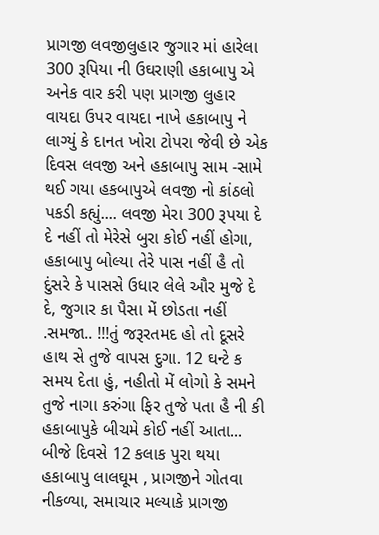પ્રાગજી લવજીલુહાર જુગાર માં હારેલા 300 રૂપિયા ની ઉઘરાણી હકાબાપુ એ અનેક વાર કરી પણ પ્રાગજી લુહાર વાયદા ઉપર વાયદા નાખે હકાબાપુ ને લાગ્યું કે દાનત ખોરા ટોપરા જેવી છે એક દિવસ લવજી અને હકાબાપુ સામ -સામે થઈ ગયા હકબાપુએ લવજી નો કાંઠલો પકડી કહ્યું.... લવજી મેરા 300 રૂપયા દે દે નહીં તો મેરેસે બુરા કોઈ નહીં હોગા, હકાબાપુ બોલ્યા તેરે પાસ નહીં હૈ તો દુંસરે કે પાસસે ઉધાર લેલે ઔર મુજે દે દે, જુગાર કા પૈસા મેં છોડતા નહીં
.સમજા.. !!!તું જરૂરતમદ હો તો દૂસરે હાથ સે તુજે વાપસ દુગા. 12 ઘન્ટે ક સમય દેતા હું, નહીતો મેં લોગો કે સમને તુજે નાગા કરુંગા ફિર તુજે પતા હૈ ની કી હકાબાપુકે બીચમે કોઈ નહીં આતા... બીજે દિવસે 12 કલાક પુરા થયા હકાબાપુ લાલઘૂમ , પ્રાગજીને ગોતવા નીકળ્યા, સમાચાર મલ્યાકે પ્રાગજી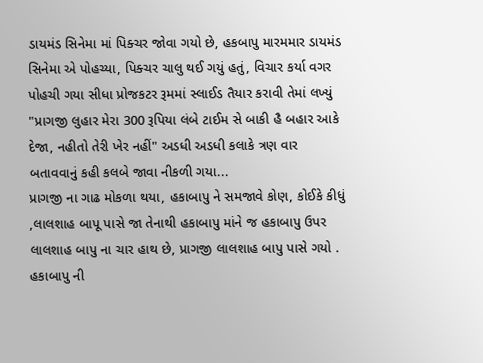ડાયમંડ સિનેમા માં પિક્ચર જોવા ગયો છે, હકબાપુ મારમમાર ડાયમંડ સિનેમા એ પોહચ્યા, પિક્ચર ચાલુ થઈ ગયું હતું, વિચાર કર્યા વગર પોહચી ગયા સીધા પ્રોજકટર રૂમમાં સ્લાઈડ તૈયાર કરાવી તેમાં લખ્યું "પ્રાગજી લુહાર મેરા 300 રૂપિયા લંબે ટાઈમ સે બાકી હૈ બહાર આકે દેજા, નહીતો તેરી ખેર નહીં" અડધી અડધી કલાકે ત્રણ વાર બતાવવાનું કહી કલબે જાવા નીકળી ગયા...
પ્રાગજી ના ગાઢ મોકળા થયા, હકાબાપુ ને સમજાવે કોણ, કોઈકે કીધું ,લાલશાહ બાપૂ પાસે જા તેનાથી હકાબાપુ માંને જ હકાબાપુ ઉપર લાલશાહ બાપુ ના ચાર હાથ છે, પ્રાગજી લાલશાહ બાપુ પાસે ગયો . હકાબાપુ ની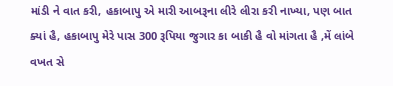માંડી ને વાત કરી, હકાબાપુ એ મારી આબરૂના લીરે લીરા કરી નાખ્યા, પણ બાત ક્યાં હૈ, હકાબાપુ મેરે પાસ 300 રૂપિયા જુગાર કા બાકી હૈ વો માંગતા હૈ ,મેં લાંબે વખત સે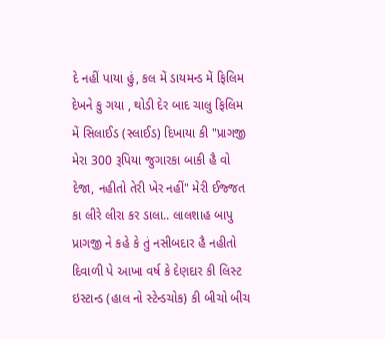દે નહીં પાયા હું, કલ મેં ડાયમન્ડ મેં ફિલિમ દેખને કુ ગયા , થોડી દેર બાદ ચાલુ ફિલિમ મેં સિલાઈડ (સ્લાઈડ) દિખાયા કી "પ્રાગજી મેરા 300 રૂપિયા જુગારકા બાકી હૈ વો દેજા, નહીતો તેરી ખેર નહીં" મેરી ઈજ્જત કા લીરે લીરા કર ડાલા.. લાલશાહ બાપુ પ્રાગજી ને કહે કે તું નસીબદાર હૈ નહીતો દિવાળી પે આખા વર્ષ કે દેણદાર કી લિસ્ટ ઇસ્ટાન્ડ (હાલ નો સ્ટેન્ડચોક) કી બીચો બીચ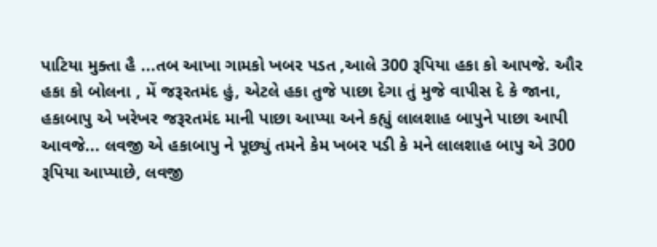પાટિયા મુક્તા હૈ ...તબ આખા ગામકો ખબર પડત ,આલે 300 રૂપિયા હકા કો આપજે. ઔર હકા કો બોલના , મેં જરૂરતમંદ હું, એટલે હકા તુજે પાછા દેગા તું મુજે વાપીસ દે કે જાના, હકાબાપુ એ ખરેખર જરૂરતમંદ માની પાછા આપ્યા અને કહ્યું લાલશાહ બાપુને પાછા આપી આવજે... લવજી એ હકાબાપુ ને પૂછ્યું તમને કેમ ખબર પડી કે મને લાલશાહ બાપુ એ 300 રૂપિયા આપ્યાછે, લવજી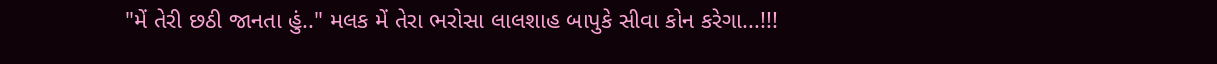"મેં તેરી છઠી જાનતા હું.." મલક મેં તેરા ભરોસા લાલશાહ બાપુકે સીવા કોન કરેગા...!!!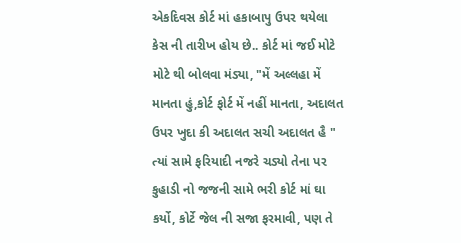એકદિવસ કોર્ટ માં હકાબાપુ ઉપર થયેલા કેસ ની તારીખ હોય છે.. કોર્ટ માં જઈ મોટે મોટે થી બોલવા મંડ્યા, "મેં અલ્લહા મેં માનતા હું,કોર્ટ ફોર્ટ મેં નહીં માનતા, અદાલત ઉપર ખુદા કી અદાલત સચી અદાલત હૈ " ત્યાં સામે ફરિયાદી નજરે ચડ્યો તેના પર કુહાડી નો જજની સામે ભરી કોર્ટ માં ઘા કર્યો, કોર્ટે જેલ ની સજા ફરમાવી, પણ તે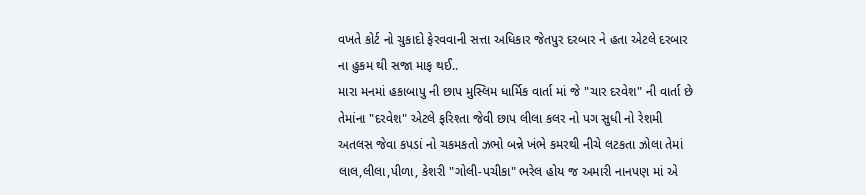વખતે કોર્ટ નો ચુકાદો ફેરવવાની સત્તા અધિકાર જેતપુર દરબાર ને હતા એટલે દરબાર ના હુકમ થી સજા માફ થઈ..
મારા મનમાં હકાબાપુ ની છાપ મુસ્લિમ ધાર્મિક વાર્તા માં જે "ચાર દરવેશ" ની વાર્તા છે તેમાંના "દરવેશ" એટલે ફરિશ્તા જેવી છાપ લીલા કલર નો પગ સુધી નો રેશમી અતલસ જેવા કપડાં નો ચકમકતો ઝભો બન્ને ખંભે કમરથી નીચે લટકતા ઝોલા તેમાં લાલ,લીલા,પીળા, કેશરી "ગોલી-પચીકા" ભરેલ હોય જ અમારી નાનપણ માં એ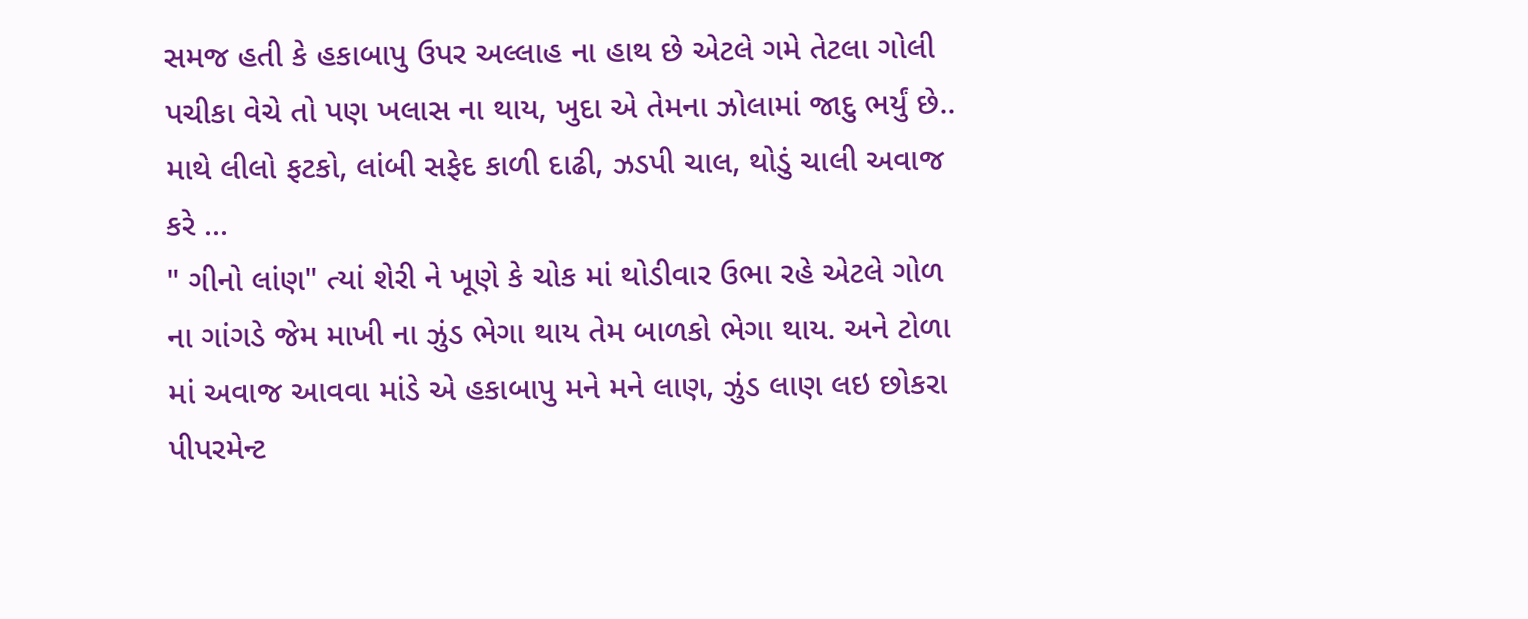સમજ હતી કે હકાબાપુ ઉપર અલ્લાહ ના હાથ છે એટલે ગમે તેટલા ગોલી પચીકા વેચે તો પણ ખલાસ ના થાય, ખુદા એ તેમના ઝોલામાં જાદુ ભર્યું છે.. માથે લીલો ફટકો, લાંબી સફેદ કાળી દાઢી, ઝડપી ચાલ, થોડું ચાલી અવાજ કરે ...
" ગીનો લાંણ" ત્યાં શેરી ને ખૂણે કે ચોક માં થોડીવાર ઉભા રહે એટલે ગોળ ના ગાંગડે જેમ માખી ના ઝુંડ ભેગા થાય તેમ બાળકો ભેગા થાય. અને ટોળા માં અવાજ આવવા માંડે એ હકાબાપુ મને મને લાણ, ઝુંડ લાણ લઇ છોકરા પીપરમેન્ટ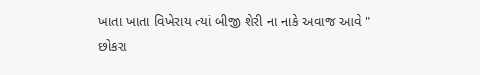ખાતા ખાતા વિખેરાય ત્યાં બીજી શેરી ના નાકે અવાજ આવે " છોકરા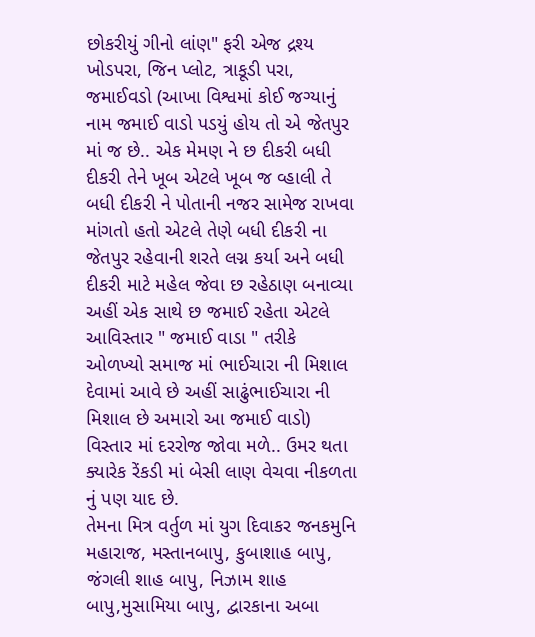છોકરીયું ગીનો લાંણ" ફરી એજ દ્રશ્ય ખોડપરા, જિન પ્લોટ, ત્રાકૂડી પરા, જમાઈવડો (આખા વિશ્વમાં કોઈ જગ્યાનું નામ જમાઈ વાડો પડયું હોય તો એ જેતપુર માં જ છે.. એક મેમણ ને છ દીકરી બધી દીકરી તેને ખૂબ એટલે ખૂબ જ વ્હાલી તે બધી દીકરી ને પોતાની નજર સામેજ રાખવા માંગતો હતો એટલે તેણે બધી દીકરી ના જેતપુર રહેવાની શરતે લગ્ન કર્યા અને બધી દીકરી માટે મહેલ જેવા છ રહેઠાણ બનાવ્યા અહીં એક સાથે છ જમાઈ રહેતા એટલે આવિસ્તાર " જમાઈ વાડા " તરીકે ઓળખ્યો સમાજ માં ભાઈચારા ની મિશાલ દેવામાં આવે છે અહીં સાઢુંભાઈચારા ની મિશાલ છે અમારો આ જમાઈ વાડો) વિસ્તાર માં દરરોજ જોવા મળે.. ઉમર થતા ક્યારેક રેંકડી માં બેસી લાણ વેચવા નીકળતા નું પણ યાદ છે.
તેમના મિત્ર વર્તુળ માં યુગ દિવાકર જનકમુનિ મહારાજ, મસ્તાનબાપુ, કુબાશાહ બાપુ, જંગલી શાહ બાપુ, નિઝામ શાહ બાપુ,મુસામિયા બાપુ, દ્વારકાના અબા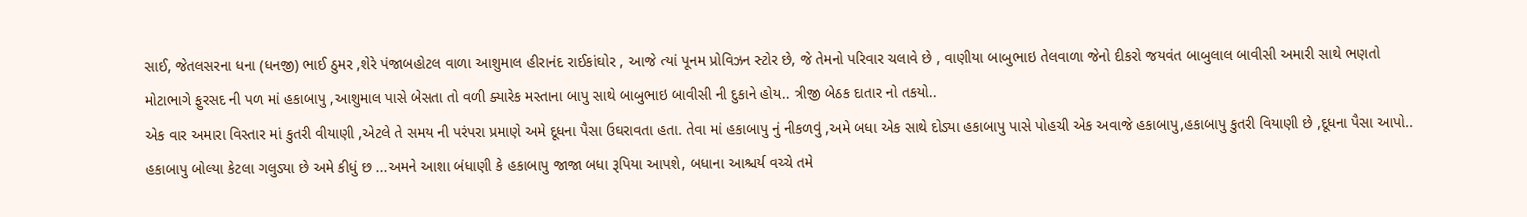સાઈ, જેતલસરના ધના (ધનજી) ભાઈ ઠુમર ,શેરે પંજાબહોટલ વાળા આશુમાલ હીરાનંદ રાઈકાંઘોર , આજે ત્યાં પૂનમ પ્રોવિઝન સ્ટોર છે, જે તેમનો પરિવાર ચલાવે છે , વાણીયા બાબુભાઇ તેલવાળા જેનો દીકરો જયવંત બાબુલાલ બાવીસી અમારી સાથે ભણતો મોટાભાગે ફુરસદ ની પળ માં હકાબાપુ ,આશુમાલ પાસે બેસતા તો વળી ક્યારેક મસ્તાના બાપુ સાથે બાબુભાઇ બાવીસી ની દુકાને હોય.. ત્રીજી બેઠક દાતાર નો તકયો..
એક વાર અમારા વિસ્તાર માં કુતરી વીયાણી ,એટલે તે સમય ની પરંપરા પ્રમાણે અમે દૂધના પૈસા ઉઘરાવતા હતા. તેવા માં હકાબાપુ નું નીકળવું ,અમે બધા એક સાથે દોડ્યા હકાબાપુ પાસે પોહચી એક અવાજે હકાબાપુ,હકાબાપુ કુતરી વિયાણી છે ,દૂધના પૈસા આપો.. હકાબાપુ બોલ્યા કેટલા ગલુડ્યા છે અમે કીધું છ ...અમને આશા બંધાણી કે હકાબાપુ જાજા બધા રૂપિયા આપશે, બધાના આશ્ચર્ય વચ્ચે તમે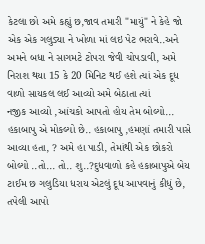કેટલા છો અમે કહ્યું છ,જાવ તમારી "માયું" ને કેહે જો એક એક ગલુડ્યા ને ખોળા માં લઇ પેટ ભરાવે..અને અમને બધા ને સાગમટે ટોપરા જેવી ચોપડાવી, અમે નિરાશ થયા 15 કે 20 મિનિટ થઈ હશે ત્યાં એક દૂધ વાળો સાયકલ લઈ આવ્યો અમે બેઠાતા ત્યાં
નજીક આવ્યો ,આંચકો આપતો હોય તેમ બોલ્યો... હકાબાપુ એ મોકલ્યો છે.. હકાબાપુ ,હમણાં તમારી પાસે આવ્યા હતા, ? અમે હા પાડી, તેમાંથી એક છોકરો બોલ્યો ..તો... તો.. શુ..?દુધવાળો કહે હકાબાપુએ બેય ટાઈમ છ ગલુડિયા ધરાય એટલું દૂધ આપવાનું કીધું છે, તપેલી આપો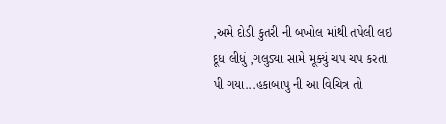,અમે દોડી કુતરી ની બખોલ માંથી તપેલી લઇ દૂધ લીધું ,ગલુડ્યા સામે મૂક્યું ચપ ચપ કરતા પી ગયા...હકાબાપુ ની આ વિચિત્ર તો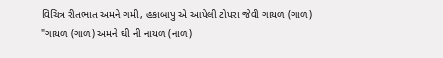વિચિત્ર રીતભાત અમને ગમી, હકાબાપુ એ આપેલી ટોપરા જેવી ગાયળ (ગાળ) "ગાયળ (ગાળ) અમને ઘી ની નાયળ (નાળ)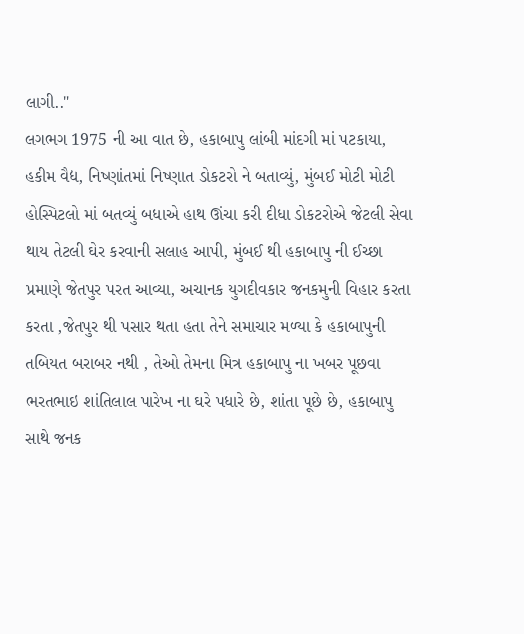લાગી.."
લગભગ 1975 ની આ વાત છે, હકાબાપુ લાંબી માંદગી માં પટકાયા, હકીમ વૈદ્ય, નિષ્ણાંતમાં નિષ્ણાત ડોકટરો ને બતાવ્યું, મુંબઈ મોટી મોટી હોસ્પિટલો માં બતવ્યું બધાએ હાથ ઊંચા કરી દીધા ડોકટરોએ જેટલી સેવા થાય તેટલી ઘેર કરવાની સલાહ આપી, મુંબઈ થી હકાબાપુ ની ઈચ્છા પ્રમાણે જેતપુર પરત આવ્યા, અચાનક યુગદીવકાર જનકમુની વિહાર કરતા કરતા ,જેતપુર થી પસાર થતા હતા તેને સમાચાર મળ્યા કે હકાબાપુની તબિયત બરાબર નથી , તેઓ તેમના મિત્ર હકાબાપુ ના ખબર પૂછવા ભરતભાઇ શાંતિલાલ પારેખ ના ઘરે પધારે છે, શાંતા પૂછે છે, હકાબાપુ સાથે જનક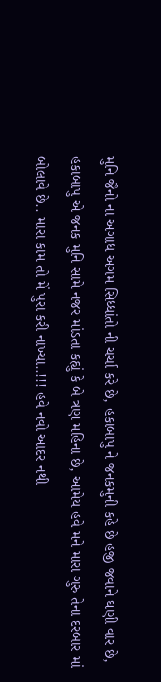મુનિ જૈનો ના અગાધ અગમ સિધ્ધાંતો ની ચર્ચા કરે છે, હકાબાપુ ને જનકમુની કહે છે હજી જવાને ઘણી વાર છે, હકાબાપુ એ જનક મુનિ સામે નજર માંડતા કહ્યું કે બે ત્રણ મહિના છે, આમેય હવે મને મારા ગુરુ તેના દરબાર માં બોલાવે છે.. મારા કામ તો મેં પુરા કરી નાખ્યા..!!! હવે નવો આદર નથી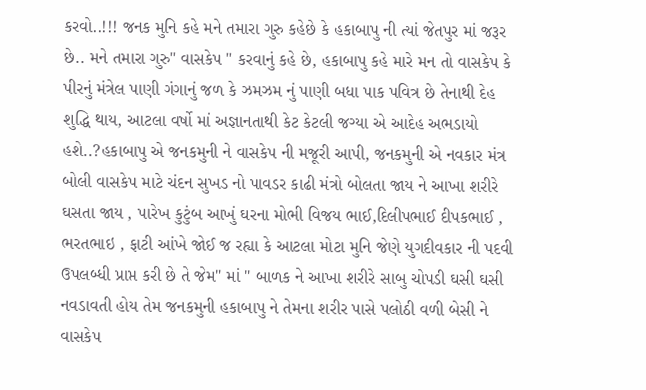કરવો..!!! જનક મુનિ કહે મને તમારા ગુરુ કહેછે કે હકાબાપુ ની ત્યાં જેતપુર માં જરૂર છે.. મને તમારા ગુરુ" વાસકેપ " કરવાનું કહે છે, હકાબાપુ કહે મારે મન તો વાસકેપ કે પીરનું મંત્રેલ પાણી ગંગાનું જળ કે ઝમઝમ નું પાણી બધા પાક પવિત્ર છે તેનાથી દેહ શુદ્ધિ થાય, આટલા વર્ષો માં અજ્ઞાનતાથી કેટ કેટલી જગ્યા એ આદેહ અભડાયો હશે..?હકાબાપુ એ જનકમુની ને વાસકેપ ની મજૂરી આપી, જનકમુની એ નવકાર મંત્ર બોલી વાસકેપ માટે ચંદન સુખડ નો પાવડર કાઢી મંત્રો બોલતા જાય ને આખા શરીરે ઘસતા જાય , પારેખ કુટુંબ આખું ઘરના મોભી વિજય ભાઈ,દિલીપભાઈ દીપકભાઈ , ભરતભાઇ , ફાટી આંખે જોઈ જ રહ્યા કે આટલા મોટા મુનિ જેણે યુગદીવકાર ની પદવી ઉપલબ્ધી પ્રાપ્ત કરી છે તે જેમ" માં " બાળક ને આખા શરીરે સાબુ ચોપડી ઘસી ઘસી નવડાવતી હોય તેમ જનકમુની હકાબાપુ ને તેમના શરીર પાસે પલોઠી વળી બેસી ને વાસકેપ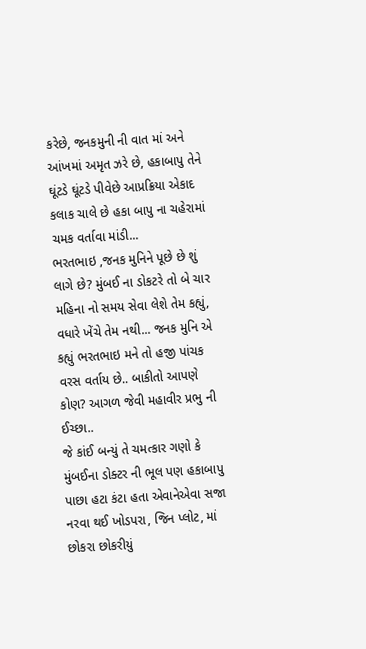કરેછે, જનકમુની ની વાત માં અને આંખમાં અમૃત ઝરે છે, હકાબાપુ તેને ઘૂંટડે ઘૂંટડે પીવેછે આપ્રક્રિયા એકાદ કલાક ચાલે છે હકા બાપુ ના ચહેરામાં ચમક વર્તાવા માંડી...
ભરતભાઇ ,જનક મુનિને પૂછે છે શું લાગે છે? મુંબઈ ના ડોકટરે તો બે ચાર મહિના નો સમય સેવા લેશે તેમ કહ્યું, વધારે ખેંચે તેમ નથી... જનક મુનિ એ કહ્યું ભરતભાઇ મને તો હજી પાંચક વરસ વર્તાય છે.. બાકીતો આપણે કોણ? આગળ જેવી મહાવીર પ્રભુ ની ઈચ્છા..
જે કાંઈ બન્યું તે ચમત્કાર ગણો કે મુંબઈના ડોક્ટર ની ભૂલ પણ હકાબાપુ પાછા હટા કંટા હતા એવાનેએવા સજા નરવા થઈ ખોડપરા, જિન પ્લોટ, માં છોકરા છોકરીયું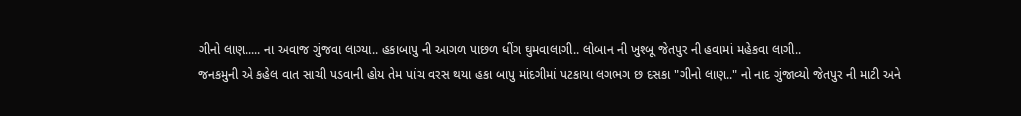ગીનો લાણ..... ના અવાજ ગુંજવા લાગ્યા.. હકાબાપુ ની આગળ પાછળ ધીંગ ઘુમવાલાગી.. લોબાન ની ખુશ્બૂ જેતપુર ની હવામાં મહેકવા લાગી..
જનકમુની એ કહેલ વાત સાચી પડવાની હોય તેમ પાંચ વરસ થયા હકા બાપુ માંદગીમાં પટકાયા લગભગ છ દસકા "ગીનો લાણ.." નો નાદ ગુંજાવ્યો જેતપુર ની માટી અને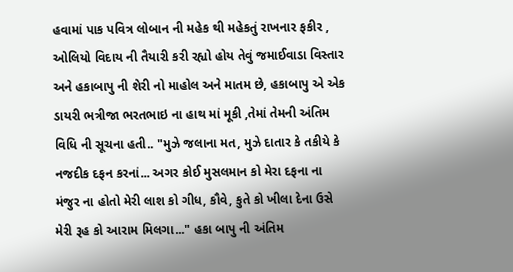હવામાં પાક પવિત્ર લોબાન ની મહેક થી મહેકતું રાખનાર ફકીર , ઓલિયો વિદાય ની તૈયારી કરી રહ્યો હોય તેવું જમાઈવાડા વિસ્તાર અને હકાબાપુ ની શેરી નો માહોલ અને માતમ છે, હકાબાપુ એ એક ડાયરી ભત્રીજા ભરતભાઇ ના હાથ માં મૂકી ,તેમાં તેમની અંતિમ વિધિ ની સૂચના હતી.. "મુઝે જલાના મત, મુઝે દાતાર કે તકીયે કે નજદીક દફન કરનાં... અગર કોઈ મુસલમાન કો મેરા દફના ના મંજુર ના હોતો મેરી લાશ કો ગીધ, કૌવે, કુતે કો ખીલા દેના ઉસે મેરી રૂહ કો આરામ મિલગા..." હકા બાપુ ની અંતિમ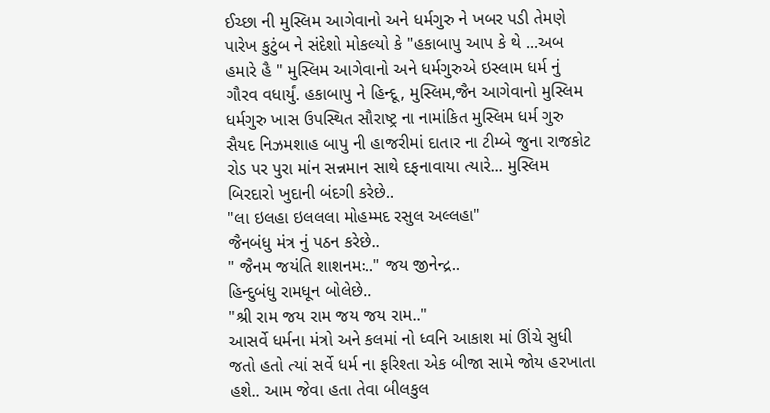ઈચ્છા ની મુસ્લિમ આગેવાનો અને ધર્મગુરુ ને ખબર પડી તેમણે પારેખ કુટુંબ ને સંદેશો મોકલ્યો કે "હકાબાપુ આપ કે થે ...અબ હમારે હૈ " મુસ્લિમ આગેવાનો અને ધર્મગુરુએ ઇસ્લામ ધર્મ નું ગૌરવ વધાર્યું. હકાબાપુ ને હિન્દૂ, મુસ્લિમ,જૈન આગેવાનો મુસ્લિમ ધર્મગુરુ ખાસ ઉપસ્થિત સૌરાષ્ટ્ર ના નામાંકિત મુસ્લિમ ધર્મ ગુરુ સૈયદ નિઝમશાહ બાપુ ની હાજરીમાં દાતાર ના ટીમ્બે જુના રાજકોટ રોડ પર પુરા માંન સન્નમાન સાથે દફનાવાયા ત્યારે... મુસ્લિમ બિરદારો ખુદાની બંદગી કરેછે..
"લા ઇલહા ઇલલલા મોહમ્મદ રસુલ અલ્લહા"
જૈનબંધુ મંત્ર નું પઠન કરેછે..
" જૈનમ જયંતિ શાશનમઃ.." જય જીનેન્દ્ર..
હિન્દુબંધુ રામધૂન બોલેછે..
"શ્રી રામ જય રામ જય જય રામ.."
આસર્વે ધર્મના મંત્રો અને કલમાં નો ધ્વનિ આકાશ માં ઊંચે સુધી જતો હતો ત્યાં સર્વે ધર્મ ના ફરિશ્તા એક બીજા સામે જોય હરખાતા હશે.. આમ જેવા હતા તેવા બીલકુલ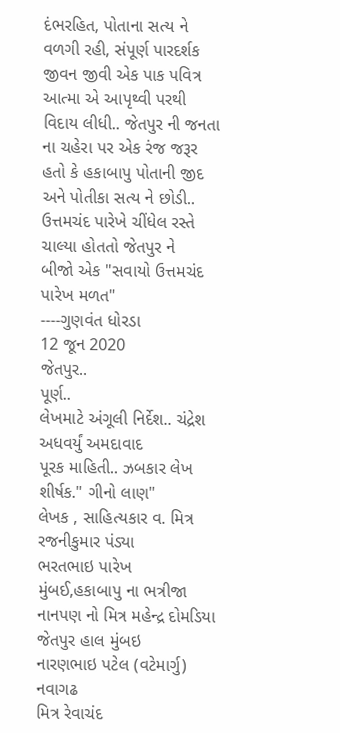દંભરહિત, પોતાના સત્ય ને વળગી રહી, સંપૂર્ણ પારદર્શક જીવન જીવી એક પાક પવિત્ર આત્મા એ આપૃથ્વી પરથી વિદાય લીધી.. જેતપુર ની જનતા ના ચહેરા પર એક રંજ જરૂર હતો કે હકાબાપુ પોતાની જીદ અને પોતીકા સત્ય ને છોડી..
ઉત્તમચંદ પારેખે ચીંધેલ રસ્તે ચાલ્યા હોતતો જેતપુર ને
બીજો એક "સવાયો ઉત્તમચંદ પારેખ મળત"
----ગુણવંત ધોરડા
12 જૂન 2020
જેતપુર..
પૂર્ણ..
લેખમાટે અંગૂલી નિર્દેશ.. ચંદ્રેશ અધવર્યું અમદાવાદ
પૂરક માહિતી.. ઝબકાર લેખ શીર્ષક." ગીનો લાણ"
લેખક , સાહિત્યકાર વ. મિત્ર રજનીકુમાર પંડ્યા
ભરતભાઇ પારેખ મુંબઈ,હકાબાપુ ના ભત્રીજા
નાનપણ નો મિત્ર મહેન્દ્ર દોમડિયા જેતપુર હાલ મુંબઇ
નારણભાઇ પટેલ (વટેમાર્ગુ) નવાગઢ
મિત્ર રેવાચંદ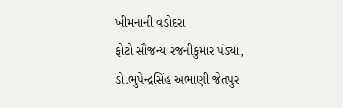ખીમનાની વડોદરા
ફોટો સૌજન્ય રજનીકુમાર પંડ્યા,
ડો.ભુપેન્દ્રસિંહ અભાણી જેતપુર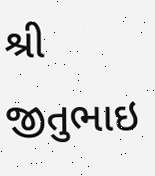શ્રી જીતુભાઇ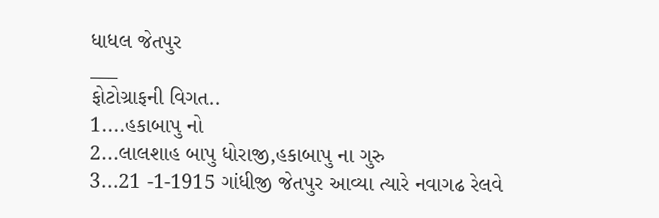ધાધલ જેતપુર
___
ફોટોગ્રાફની વિગત..
1....હકાબાપુ નો
2...લાલશાહ બાપુ ધોરાજી,હકાબાપુ ના ગુરુ
3...21 -1-1915 ગાંધીજી જેતપુર આવ્યા ત્યારે નવાગઢ રેલવે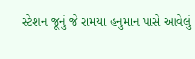સ્ટેશન જૂનું જે રામયા હનુમાન પાસે આવેલું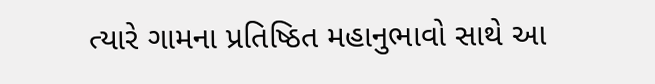ત્યારે ગામના પ્રતિષ્ઠિત મહાનુભાવો સાથે આ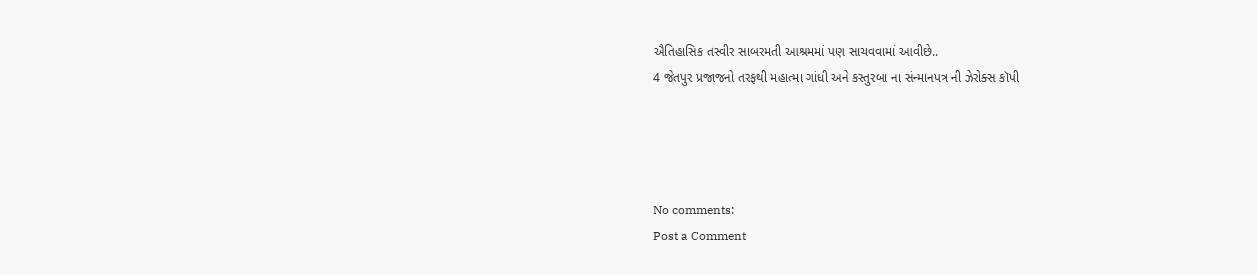ઐતિહાસિક તસ્વીર સાબરમતી આશ્રમમાં પણ સાચવવામાં આવીછે..
4 જેતપુર પ્રજાજનો તરફથી મહાત્મા ગાંધી અને કસ્તુરબા ના સંન્માનપત્ર ની ઝેરોક્સ કૉપી




No comments:
Post a Comment